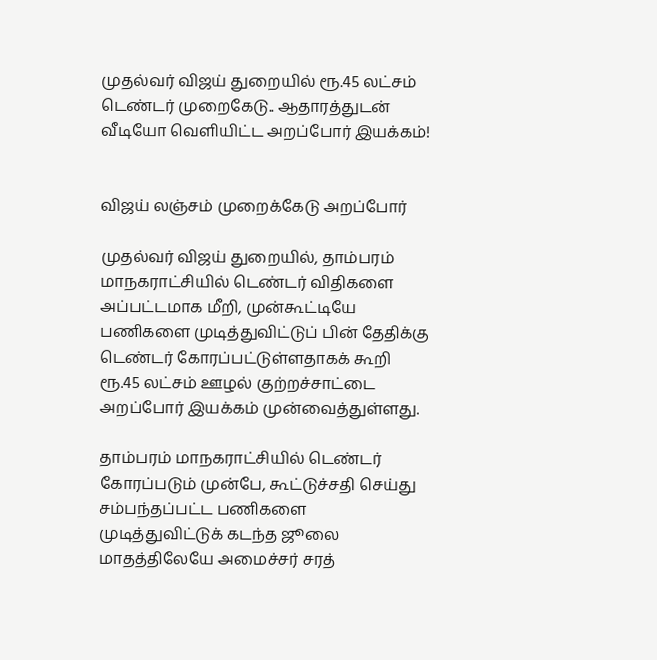முதல்வர் விஜய் துறையில் ரூ.45 லட்சம் டெண்டர் முறைகேடு.. ஆதாரத்துடன் வீடியோ வெளியிட்ட அறப்போர் இயக்கம்!


விஜய் லஞ்சம் முறைக்கேடு அறப்போர்

முதல்வர் விஜய் துறையில், தாம்பரம் மாநகராட்சியில் டெண்டர் விதிகளை அப்பட்டமாக மீறி, முன்கூட்டியே பணிகளை முடித்துவிட்டுப் பின் தேதிக்கு டெண்டர் கோரப்பட்டுள்ளதாகக் கூறி ரூ.45 லட்சம் ஊழல் குற்றச்சாட்டை அறப்போர் இயக்கம் முன்வைத்துள்ளது.

தாம்பரம் மாநகராட்சியில் டெண்டர் கோரப்படும் முன்பே, கூட்டுச்சதி செய்து சம்பந்தப்பட்ட பணிகளை முடித்துவிட்டுக் கடந்த ஜூலை மாதத்திலேயே அமைச்சர் சரத்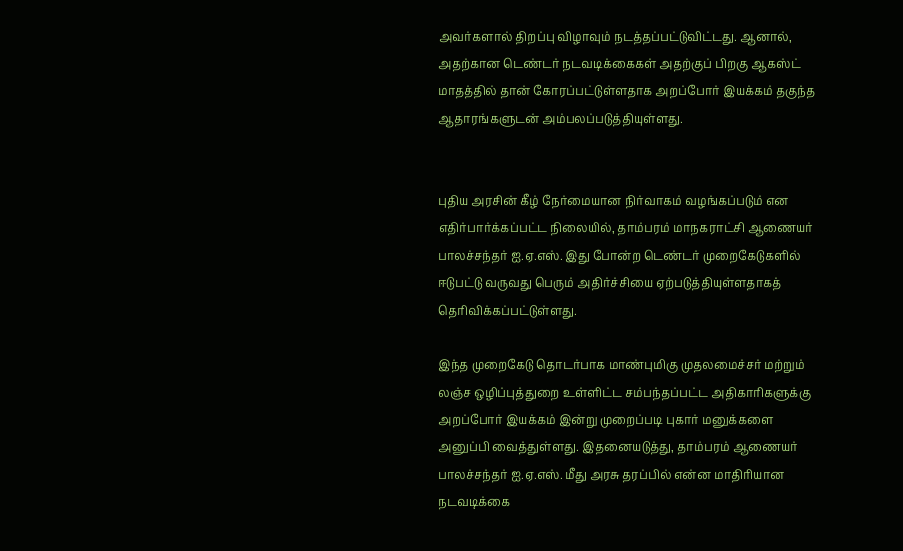அவர்களால் திறப்பு விழாவும் நடத்தப்பட்டுவிட்டது. ஆனால், அதற்கான டெண்டர் நடவடிக்கைகள் அதற்குப் பிறகு ஆகஸ்ட் மாதத்தில் தான் கோரப்பட்டுள்ளதாக அறப்போர் இயக்கம் தகுந்த ஆதாரங்களுடன் அம்பலப்படுத்தியுள்ளது.


புதிய அரசின் கீழ் நேர்மையான நிர்வாகம் வழங்கப்படும் என எதிர்பார்க்கப்பட்ட நிலையில், தாம்பரம் மாநகராட்சி ஆணையர் பாலச்சந்தர் ஐ.ஏ.எஸ். இது போன்ற டெண்டர் முறைகேடுகளில் ஈடுபட்டு வருவது பெரும் அதிர்ச்சியை ஏற்படுத்தியுள்ளதாகத் தெரிவிக்கப்பட்டுள்ளது.

இந்த முறைகேடு தொடர்பாக மாண்புமிகு முதலமைச்சர் மற்றும் லஞ்ச ஒழிப்புத்துறை உள்ளிட்ட சம்பந்தப்பட்ட அதிகாரிகளுக்கு அறப்போர் இயக்கம் இன்று முறைப்படி புகார் மனுக்களை அனுப்பி வைத்துள்ளது. இதனையடுத்து, தாம்பரம் ஆணையர் பாலச்சந்தர் ஐ.ஏ.எஸ். மீது அரசு தரப்பில் என்ன மாதிரியான நடவடிக்கை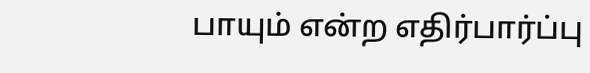பாயும் என்ற எதிர்பார்ப்பு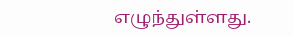எழுந்துள்ளது.